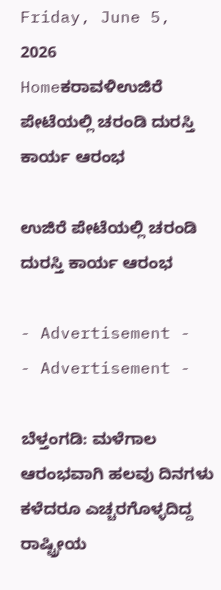Friday, June 5, 2026
Homeಕರಾವಳಿಉಜಿರೆ ಪೇಟೆಯಲ್ಲಿ ಚರಂಡಿ ದುರಸ್ತಿ ಕಾರ್ಯ ಆರಂಭ

ಉಜಿರೆ ಪೇಟೆಯಲ್ಲಿ ಚರಂಡಿ ದುರಸ್ತಿ ಕಾರ್ಯ ಆರಂಭ

- Advertisement -
- Advertisement -

ಬೆಳ್ತಂಗಡಿ: ಮಳೆಗಾಲ ಆರಂಭವಾಗಿ ಹಲವು ದಿನಗಳು ಕಳೆದರೂ ಎಚ್ಚರಗೊಳ್ಳದಿದ್ದ ರಾಷ್ಟ್ರೀಯ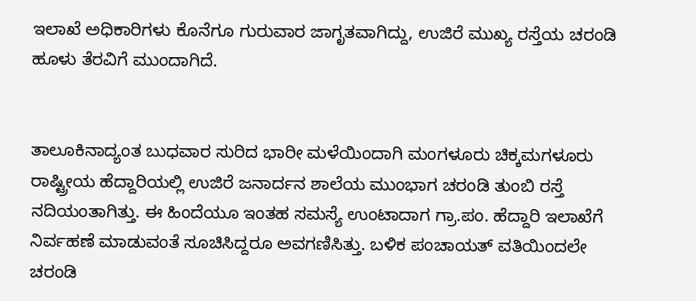ಇಲಾಖೆ ಅಧಿಕಾರಿಗಳು ಕೊನೆಗೂ ಗುರುವಾರ ಜಾಗೃತವಾಗಿದ್ದು, ಉಜಿರೆ ಮುಖ್ಯ ರಸ್ತೆಯ ಚರಂಡಿ ಹೂಳು ತೆರವಿಗೆ ಮುಂದಾಗಿದೆ.


ತಾಲೂಕಿನಾದ್ಯಂತ ಬುಧವಾರ ಸುರಿದ ಭಾರೀ ಮಳೆಯಿಂದಾಗಿ ಮಂಗಳೂರು ಚಿಕ್ಕಮಗಳೂರು ರಾಷ್ಟ್ರೀಯ ಹೆದ್ದಾರಿಯಲ್ಲಿ ಉಜಿರೆ ಜನಾರ್ದನ ಶಾಲೆಯ ಮುಂಭಾಗ ಚರಂಡಿ ತುಂಬಿ ರಸ್ತೆ ನದಿಯಂತಾಗಿತ್ತು. ಈ ಹಿಂದೆಯೂ ಇಂತಹ ಸಮಸ್ಯೆ ಉಂಟಾದಾಗ ಗ್ರಾ.ಪಂ. ಹೆದ್ದಾರಿ ಇಲಾಖೆಗೆ ನಿರ್ವಹಣೆ ಮಾಡುವಂತೆ ಸೂಚಿಸಿದ್ದರೂ ಅವಗಣಿಸಿತ್ತು. ಬಳಿಕ ಪಂಚಾಯತ್ ವತಿಯಿಂದಲೇ ಚರಂಡಿ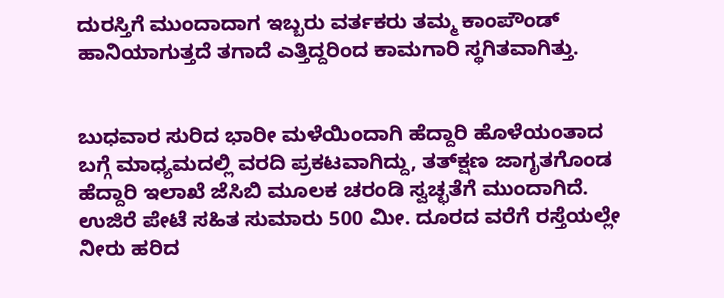ದುರಸ್ತಿಗೆ ಮುಂದಾದಾಗ ಇಬ್ಬರು ವರ್ತಕರು ತಮ್ಮ ಕಾಂಪೌಂಡ್ ಹಾನಿಯಾಗುತ್ತದೆ ತಗಾದೆ ಎತ್ತಿದ್ದರಿಂದ ಕಾಮಗಾರಿ ಸ್ಥಗಿತವಾಗಿತ್ತು.


ಬುಧವಾರ ಸುರಿದ ಭಾರೀ ಮಳೆಯಿಂದಾಗಿ ಹೆದ್ದಾರಿ ಹೊಳೆಯಂತಾದ ಬಗ್ಗೆ ಮಾಧ್ಯಮದಲ್ಲಿ ವರದಿ ಪ್ರಕಟವಾಗಿದ್ದು, ತತ್‌ಕ್ಷಣ ಜಾಗೃತಗೊಂಡ ಹೆದ್ದಾರಿ ಇಲಾಖೆ ಜೆಸಿಬಿ ಮೂಲಕ ಚರಂಡಿ ಸ್ವಚ್ಛತೆಗೆ ಮುಂದಾಗಿದೆ. ಉಜಿರೆ ಪೇಟೆ ಸಹಿತ ಸುಮಾರು 500 ಮೀ. ದೂರದ ವರೆಗೆ ರಸ್ತೆಯಲ್ಲೇ ನೀರು ಹರಿದ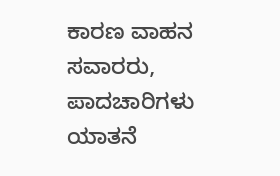ಕಾರಣ ವಾಹನ ಸವಾರರು, ಪಾದಚಾರಿಗಳು ಯಾತನೆ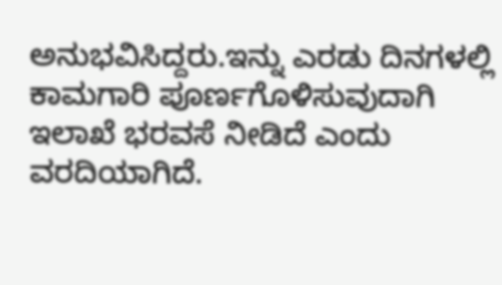ಅನುಭವಿಸಿದ್ದರು.ಇನ್ನು ಎರಡು ದಿನಗಳಲ್ಲಿ ಕಾಮಗಾರಿ ಪೂರ್ಣಗೊಳಿಸುವುದಾಗಿ ಇಲಾಖೆ ಭರವಸೆ ನೀಡಿದೆ ಎಂದು ವರದಿಯಾಗಿದೆ.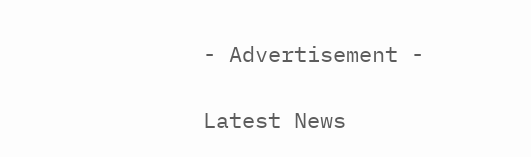- Advertisement -

Latest News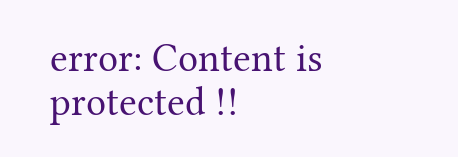error: Content is protected !!